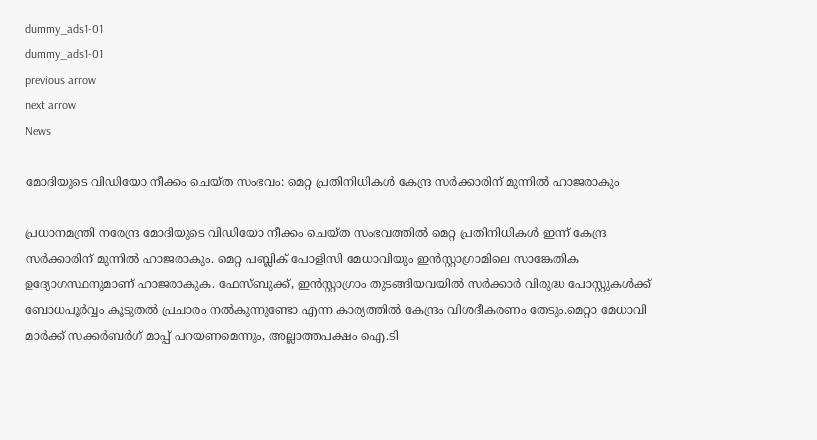dummy_ads1-01
dummy_ads1-01
previous arrow
next arrow
News

മോദിയുടെ വിഡിയോ നീക്കം ചെയ്ത സംഭവം: മെറ്റ പ്രതിനിധികൾ കേന്ദ്ര സർക്കാരിന് മുന്നിൽ ഹാജരാകും

പ്രധാനമന്ത്രി നരേന്ദ്ര മോദിയുടെ വിഡിയോ നീക്കം ചെയ്ത സംഭവത്തിൽ മെറ്റ പ്രതിനിധികൾ ഇന്ന് കേന്ദ്ര സർക്കാരിന് മുന്നിൽ ഹാജരാകും. മെറ്റ പബ്ലിക് പോളിസി മേധാവിയും ഇൻസ്റ്റാഗ്രാമിലെ സാങ്കേതിക ഉദ്യോഗസ്ഥനുമാണ് ഹാജരാകുക. ഫേസ്ബുക്ക്, ഇൻസ്റ്റാഗ്രാം തുടങ്ങിയവയിൽ സർക്കാർ വിരുദ്ധ പോസ്റ്റുകൾക്ക് ബോധപൂർവ്വം കൂടുതൽ പ്രചാരം നൽകുന്നുണ്ടോ എന്ന കാര്യത്തിൽ കേന്ദ്രം വിശദീകരണം തേടും.മെറ്റാ മേധാവി മാർക്ക് സക്കർബർഗ് മാപ്പ് പറയണമെന്നും, അല്ലാത്തപക്ഷം ഐ.ടി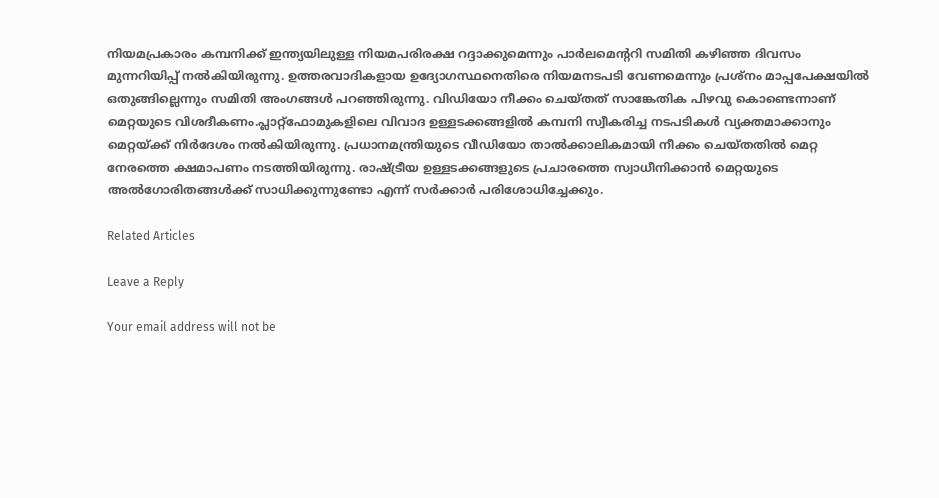നിയമപ്രകാരം കമ്പനിക്ക് ഇന്ത്യയിലുള്ള നിയമപരിരക്ഷ റദ്ദാക്കുമെന്നും പാർലമെന്ററി സമിതി കഴിഞ്ഞ ദിവസം മുന്നറിയിപ്പ് നൽകിയിരുന്നു. ഉത്തരവാദികളായ ഉദ്യോഗസ്ഥനെതിരെ നിയമനടപടി വേണമെന്നും പ്രശ്നം മാപ്പപേക്ഷയിൽ ഒതുങ്ങില്ലെന്നും സമിതി അംഗങ്ങൾ പറഞ്ഞിരുന്നു. വിഡിയോ നീക്കം ചെയ്തത് സാങ്കേതിക പിഴവു കൊണ്ടെന്നാണ് മെറ്റയുടെ വിശദീകണം.പ്ലാറ്റ്‌ഫോമുകളിലെ വിവാദ ഉള്ളടക്കങ്ങളിൽ കമ്പനി സ്വീകരിച്ച നടപടികൾ വ്യക്തമാക്കാനും മെറ്റയ്ക്ക് നിർദേശം നൽകിയിരുന്നു. പ്രധാനമന്ത്രിയുടെ വീഡിയോ താൽക്കാലികമായി നീക്കം ചെയ്തതിൽ മെറ്റ നേരത്തെ ക്ഷമാപണം നടത്തിയിരുന്നു. രാഷ്ട്രീയ ഉള്ളടക്കങ്ങളുടെ പ്രചാരത്തെ സ്വാധീനിക്കാൻ മെറ്റയുടെ അൽഗോരിതങ്ങൾക്ക് സാധിക്കുന്നുണ്ടോ എന്ന് സർക്കാർ പരിശോധിച്ചേക്കും.

Related Articles

Leave a Reply

Your email address will not be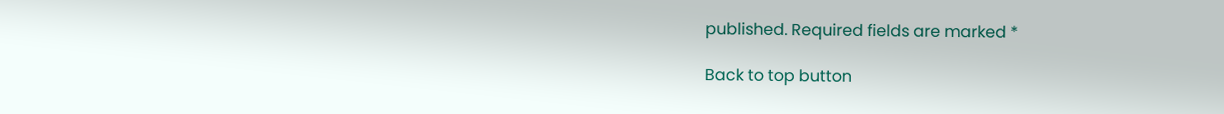published. Required fields are marked *

Back to top button